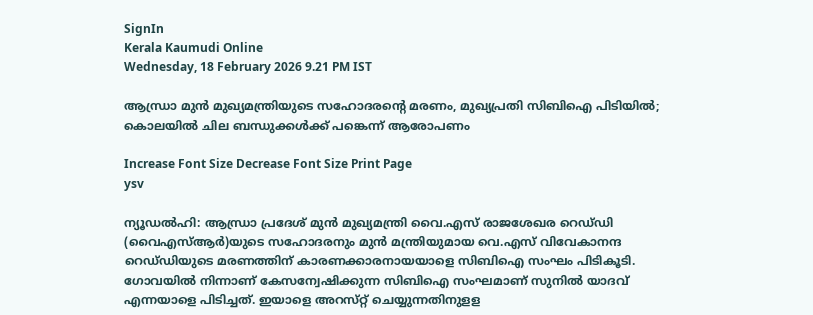SignIn
Kerala Kaumudi Online
Wednesday, 18 February 2026 9.21 PM IST

ആന്ധ്രാ മുൻ മുഖ്യമന്ത്രിയുടെ സഹോദരന്റെ മരണം, മുഖ്യപ്രതി സിബിഐ പിടിയിൽ; കൊലയിൽ ചില ബന്ധുക്കൾക്ക് പങ്കെന്ന് ആരോപണം

Increase Font Size Decrease Font Size Print Page
ysv

ന്യൂഡൽഹി: ആന്ധ്രാ പ്രദേശ് മുൻ മുഖ്യമന്ത്രി വൈ.എസ് രാജശേഖര റെഡ്‌ഡി (വൈ‌എസ്‌ആർ)യുടെ സഹോദരനും മുൻ മന്ത്രിയുമായ വെ.എസ് വിവേകാനന്ദ റെഡ്‌ഡിയുടെ മരണത്തിന് കാരണക്കാരനായയാളെ സിബിഐ സംഘം പിടികൂടി. ഗോവയിൽ നിന്നാണ് കേസന്വേഷിക്കുന്ന സിബിഐ സംഘമാണ് സുനിൽ യാദവ് എന്നയാളെ പിടിച്ചത്. ഇയാളെ അറസ്‌റ്റ് ചെയ്യുന്നതിനുള‌ള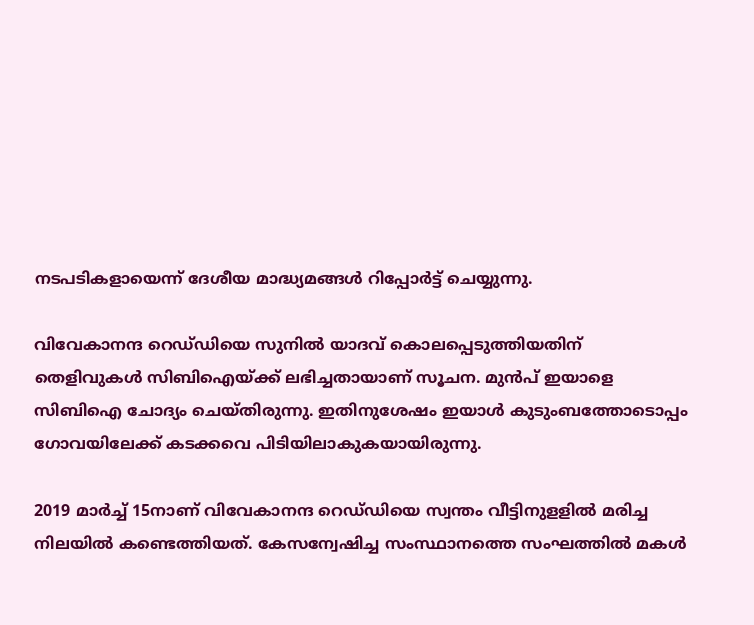നടപടികളായെന്ന് ദേശീയ മാദ്ധ്യമങ്ങൾ റിപ്പോർട്ട് ചെയ്യുന്നു.

വിവേകാനന്ദ റെഡ്‌ഡിയെ സുനിൽ യാദവ് കൊലപ്പെടുത്തിയതിന് തെളിവുകൾ സിബിഐയ്‌ക്ക് ലഭിച്ചതായാണ് സൂചന. മുൻപ് ഇയാളെ സിബിഐ ചോദ്യം ചെയ്‌തിരുന്നു. ഇതിനുശേഷം ഇയാൾ കുടുംബത്തോടൊപ്പം ഗോവയിലേക്ക് കടക്കവെ പിടിയിലാകുകയായിരുന്നു.

2019 മാ‌ർച്ച് 15നാണ് വിവേകാനന്ദ റെഡ്‌ഡിയെ സ്വന്തം വീട്ടിനുള‌ളിൽ മരിച്ച നിലയിൽ കണ്ടെത്തിയത്. കേസന്വേഷിച്ച സംസ്ഥാനത്തെ സംഘത്തിൽ മകൾ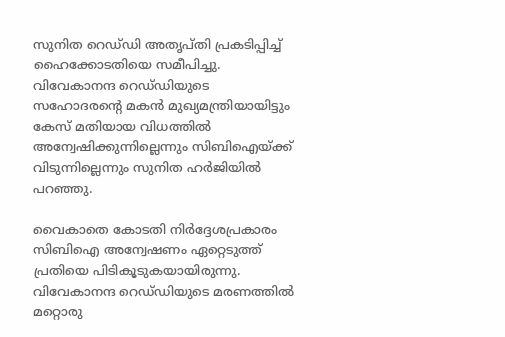സുനിത റെഡ്‌ഡി അതൃപ്തി പ്രകടിപ്പിച്ച് ഹൈക്കോടതിയെ സമീപിച്ചു. വിവേകാനന്ദ റെഡ്‌ഡിയുടെ സഹോദരന്റെ മകൻ മുഖ്യമന്ത്രിയായിട്ടും കേസ് മതിയായ വിധത്തിൽ അന്വേഷിക്കുന്നില്ലെന്നും സിബിഐയ്‌ക്ക് വിടുന്നില്ലെന്നും സുനിത ഹർജിയിൽ പറഞ്ഞു.

വൈകാതെ കോടതി നിർദ്ദേശപ്രകാരം സിബിഐ അന്വേഷണം ഏറ്റെടുത്ത് പ്രതിയെ പിടികൂടുകയായിരുന്നു. വിവേകാനന്ദ റെഡ്‌ഡിയുടെ മരണത്തിൽ മറ്റൊരു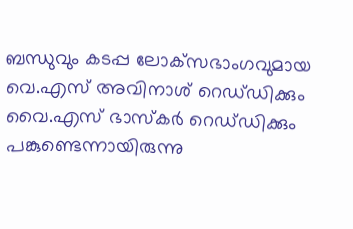ബന്ധുവും കടപ്പ ലോക്‌സഭാംഗവുമായ വെ.എസ് അവിനാശ് റെഡ്‌ഡിക്കും വൈ.എസ് ഭാസ്‌കർ റെഡ്‌‌ഡിക്കും പങ്കുണ്ടെന്നായിരുന്നു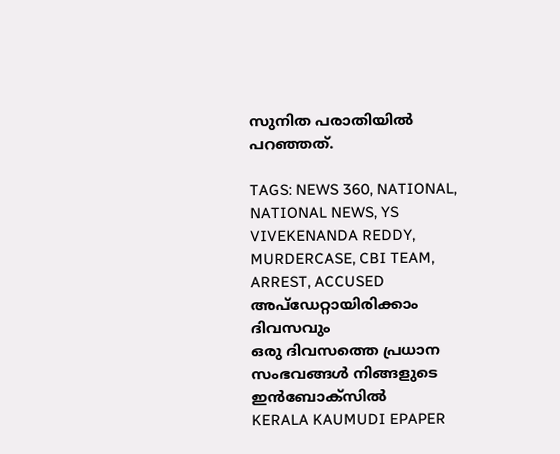സുനിത പരാതിയിൽ പറഞ്ഞത്.

TAGS: NEWS 360, NATIONAL, NATIONAL NEWS, YS VIVEKENANDA REDDY, MURDERCASE, CBI TEAM, ARREST, ACCUSED
അപ്ഡേറ്റായിരിക്കാം ദിവസവും
ഒരു ദിവസത്തെ പ്രധാന സംഭവങ്ങൾ നിങ്ങളുടെ ഇൻബോക്സിൽ
KERALA KAUMUDI EPAPER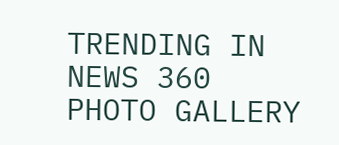TRENDING IN NEWS 360
PHOTO GALLERY